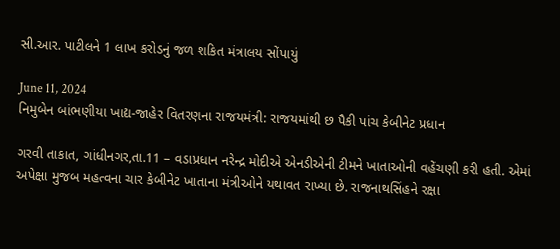સી.આર. પાટીલને 1 લાખ કરોડનું જળ શકિત મંત્રાલય સોંપાયું

June 11, 2024
નિમુબેન બાંભણીયા ખાદ્ય-જાહેર વિતરણના રાજયમંત્રી: રાજયમાંથી છ પૈકી પાંચ કેબીનેટ પ્રધાન

ગરવી તાકાત, ગાંધીનગર,તા.11 – વડાપ્રધાન નરેન્દ્ર મોદીએ એનડીએની ટીમને ખાતાઓની વહેંચણી કરી હતી. એમાં અપેક્ષા મુજબ મહત્વના ચાર કેબીનેટ ખાતાના મંત્રીઓને યથાવત રાખ્યા છે. રાજનાથસિંહને રક્ષા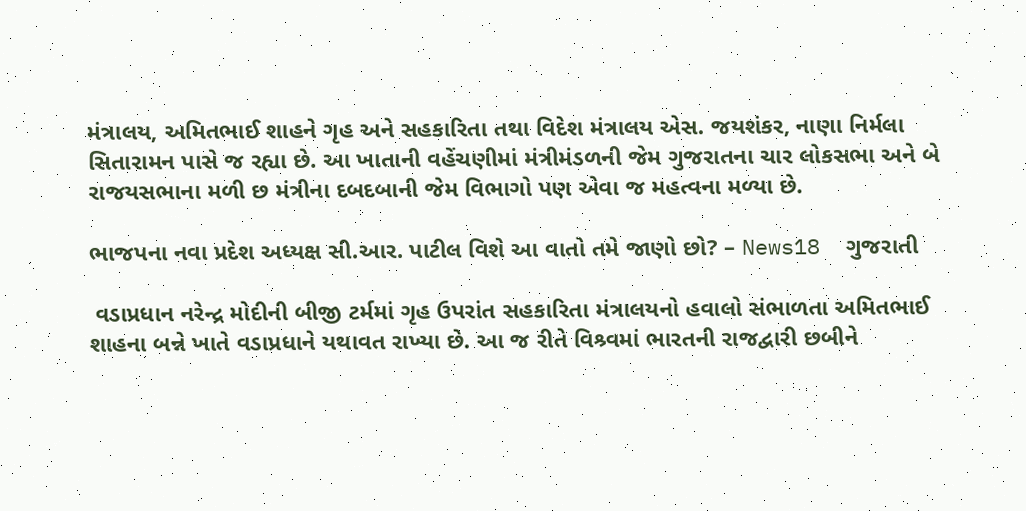મંત્રાલય, અમિતભાઈ શાહને ગૃહ અને સહકારિતા તથા વિદેશ મંત્રાલય એસ. જયશંકર, નાણા નિર્મલા સિતારામન પાસે જ રહ્યા છે. આ ખાતાની વહેંચણીમાં મંત્રીમંડળની જેમ ગુજરાતના ચાર લોકસભા અને બે રાજયસભાના મળી છ મંત્રીના દબદબાની જેમ વિભાગો પણ એવા જ મહત્વના મળ્યા છે.

ભાજપના નવા પ્રદેશ અધ્યક્ષ સી.આર. પાટીલ વિશે આ વાતો તમે જાણો છો? – News18  ગુજરાતી

 વડાપ્રધાન નરેન્દ્ર મોદીની બીજી ટર્મમાં ગૃહ ઉપરાંત સહકારિતા મંત્રાલયનો હવાલો સંભાળતા અમિતભાઈ શાહના બન્ને ખાતે વડાપ્રધાને યથાવત રાખ્યા છે. આ જ રીતે વિશ્ર્વમાં ભારતની રાજદ્વારી છબીને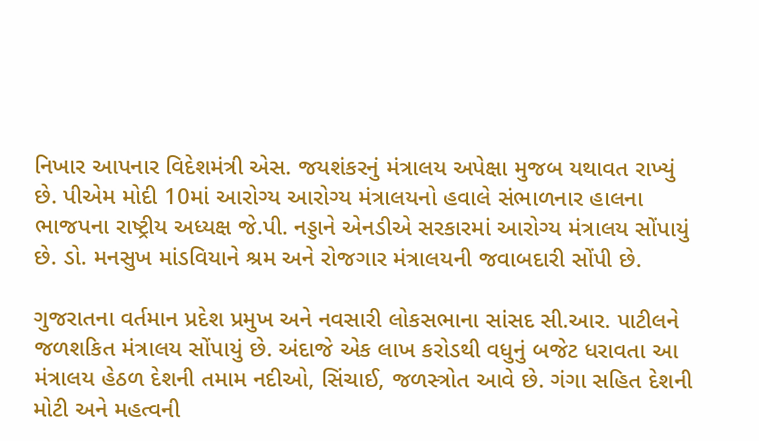નિખાર આપનાર વિદેશમંત્રી એસ. જયશંકરનું મંત્રાલય અપેક્ષા મુજબ યથાવત રાખ્યું છે. પીએમ મોદી 10માં આરોગ્ય આરોગ્ય મંત્રાલયનો હવાલે સંભાળનાર હાલના ભાજપના રાષ્ટ્રીય અધ્યક્ષ જે.પી. નડ્ડાને એનડીએ સરકારમાં આરોગ્ય મંત્રાલય સોંપાયું છે. ડો. મનસુખ માંડવિયાને શ્રમ અને રોજગાર મંત્રાલયની જવાબદારી સોંપી છે.

ગુજરાતના વર્તમાન પ્રદેશ પ્રમુખ અને નવસારી લોકસભાના સાંસદ સી.આર. પાટીલને જળશકિત મંત્રાલય સોંપાયું છે. અંદાજે એક લાખ કરોડથી વધુનું બજેટ ધરાવતા આ મંત્રાલય હેઠળ દેશની તમામ નદીઓ, સિંચાઈ, જળસ્ત્રોત આવે છે. ગંગા સહિત દેશની મોટી અને મહત્વની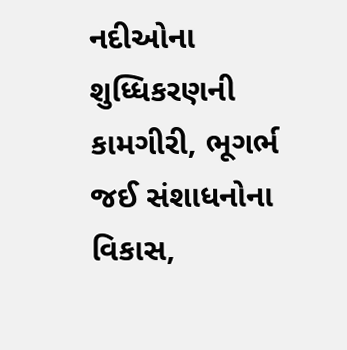નદીઓના શુધ્ધિકરણની કામગીરી, ભૂગર્ભ જઈ સંશાધનોના વિકાસ,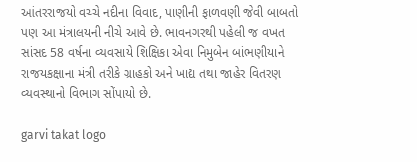આંતરરાજયો વચ્ચે નદીના વિવાદ, પાણીની ફાળવણી જેવી બાબતો પણ આ મંત્રાલયની નીચે આવે છે. ભાવનગરથી પહેલી જ વખત સાંસદ 58 વર્ષના વ્યવસાયે શિક્ષિકા એવા નિમુબેન બાંભણીયાને રાજયકક્ષાના મંત્રી તરીકે ગ્રાહકો અને ખાદ્ય તથા જાહેર વિતરણ વ્યવસ્થાનો વિભાગ સોંપાયો છે.

garvi takat logo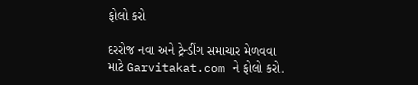ફોલો કરો

દરરોજ નવા અને ટ્રેન્ડીંગ સમાચાર મેળવવા માટે Garvitakat.com ને ફોલો કરો.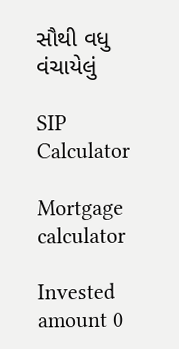સૌથી વધુ વંચાયેલું

SIP Calculator

Mortgage calculator

Invested amount 0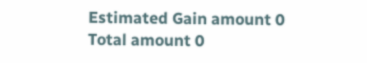Estimated Gain amount 0
Total amount 0